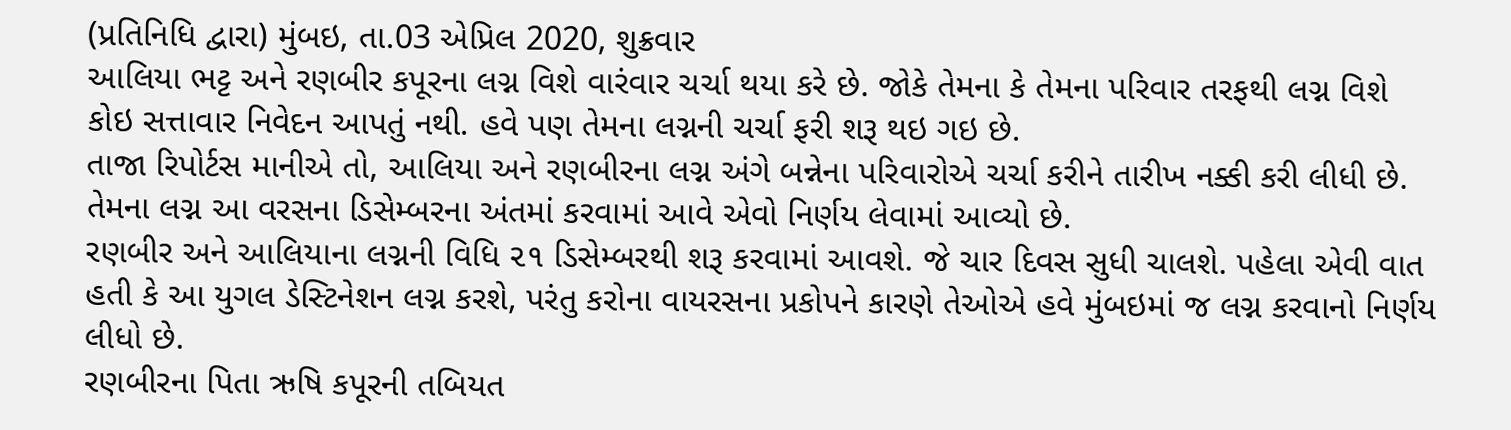(પ્રતિનિધિ દ્વારા) મુંબઇ, તા.03 એપ્રિલ 2020, શુક્રવાર
આલિયા ભટ્ટ અને રણબીર કપૂરના લગ્ન વિશે વારંવાર ચર્ચા થયા કરે છે. જોકે તેમના કે તેમના પરિવાર તરફથી લગ્ન વિશે કોઇ સત્તાવાર નિવેદન આપતું નથી. હવે પણ તેમના લગ્નની ચર્ચા ફરી શરૂ થઇ ગઇ છે.
તાજા રિપોર્ટસ માનીએ તો, આલિયા અને રણબીરના લગ્ન અંગે બન્નેના પરિવારોએ ચર્ચા કરીને તારીખ નક્કી કરી લીધી છે. તેમના લગ્ન આ વરસના ડિસેમ્બરના અંતમાં કરવામાં આવે એવો નિર્ણય લેવામાં આવ્યો છે.
રણબીર અને આલિયાના લગ્નની વિધિ ૨૧ ડિસેમ્બરથી શરૂ કરવામાં આવશે. જે ચાર દિવસ સુધી ચાલશે. પહેલા એવી વાત હતી કે આ યુગલ ડેસ્ટિનેશન લગ્ન કરશે, પરંતુ કરોના વાયરસના પ્રકોપને કારણે તેઓએ હવે મુંબઇમાં જ લગ્ન કરવાનો નિર્ણય લીધો છે.
રણબીરના પિતા ઋષિ કપૂરની તબિયત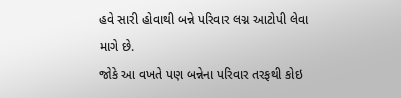હવે સારી હોવાથી બન્ને પરિવાર લગ્ન આટોપી લેવા માગે છે.
જોકે આ વખતે પણ બન્નેના પરિવાર તરફથી કોઇ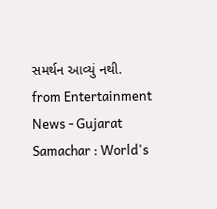સમર્થન આવ્યું નથી.
from Entertainment News - Gujarat Samachar : World's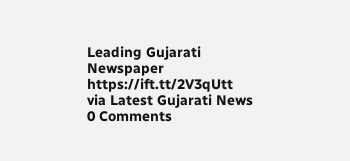Leading Gujarati Newspaper https://ift.tt/2V3qUtt
via Latest Gujarati News
0 Comments